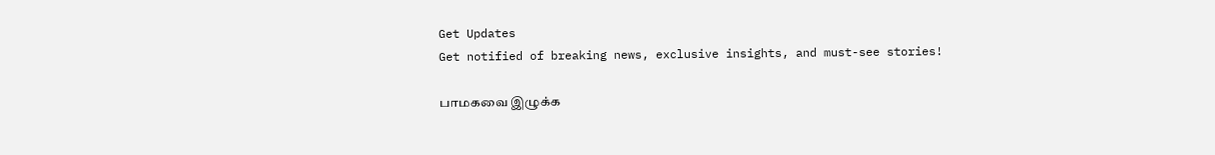Get Updates
Get notified of breaking news, exclusive insights, and must-see stories!

பாமகவை இழுக்க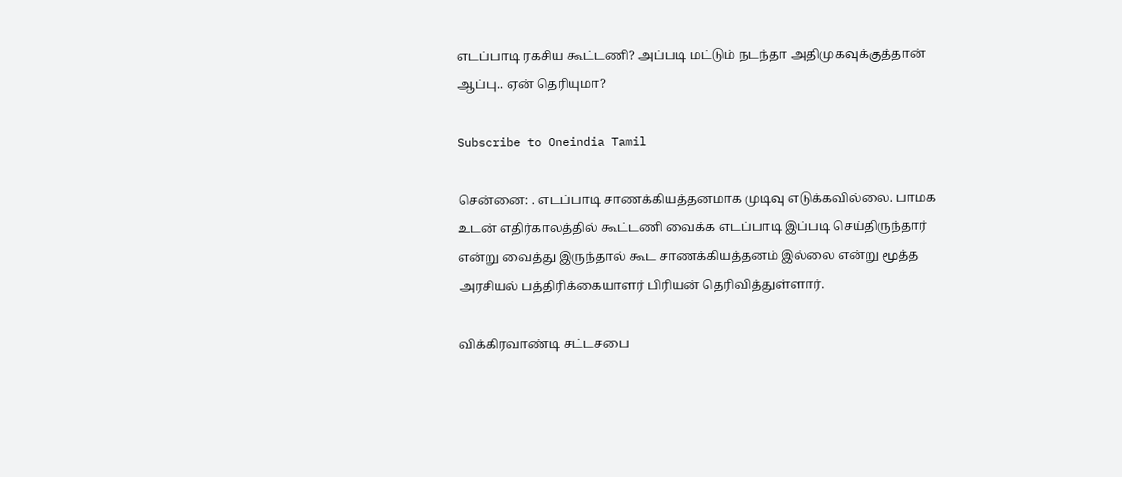எடப்பாடி ரகசிய கூட்டணி? அப்படி மட்டும் நடந்தா அதிமுகவுக்குத்தான் ஆப்பு.. ஏன் தெரியுமா?

Subscribe to Oneindia Tamil

சென்னை: . எடப்பாடி சாணக்கியத்தனமாக முடிவு எடுக்கவில்லை. பாமக உடன் எதிர்காலத்தில் கூட்டணி வைக்க எடப்பாடி இப்படி செய்திருந்தார் என்று வைத்து இருந்தால் கூட சாணக்கியத்தனம் இல்லை என்று மூத்த அரசியல் பத்திரிக்கையாளர் பிரியன் தெரிவித்துள்ளார்.

விக்கிரவாண்டி சட்டசபை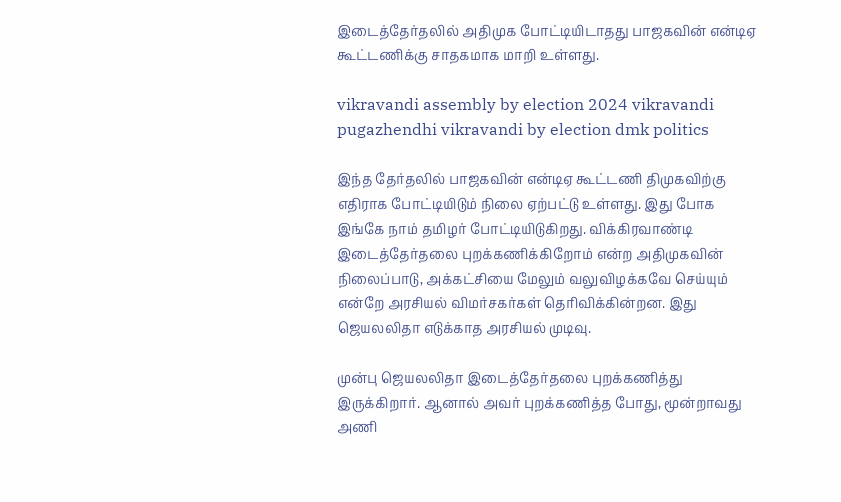இடைத்தேர்தலில் அதிமுக போட்டியிடாதது பாஜகவின் என்டிஏ கூட்டணிக்கு சாதகமாக மாறி உள்ளது.

vikravandi assembly by election 2024 vikravandi pugazhendhi vikravandi by election dmk politics

இந்த தேர்தலில் பாஜகவின் என்டிஏ கூட்டணி திமுகவிற்கு எதிராக போட்டியிடும் நிலை ஏற்பட்டு உள்ளது. இது போக இங்கே நாம் தமிழர் போட்டியிடுகிறது. விக்கிரவாண்டி இடைத்தேர்தலை புறக்கணிக்கிறோம் என்ற அதிமுகவின் நிலைப்பாடு, அக்கட்சியை மேலும் வலுவிழக்கவே செய்யும் என்றே அரசியல் விமர்சகர்கள் தெரிவிக்கின்றன. இது ஜெயலலிதா எடுக்காத அரசியல் முடிவு.

முன்பு ஜெயலலிதா இடைத்தேர்தலை புறக்கணித்து இருக்கிறார். ஆனால் அவர் புறக்கணித்த போது, மூன்றாவது அணி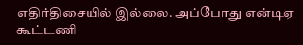எதிர்திசையில் இல்லை. அப்போது என்டிஏ கூட்டணி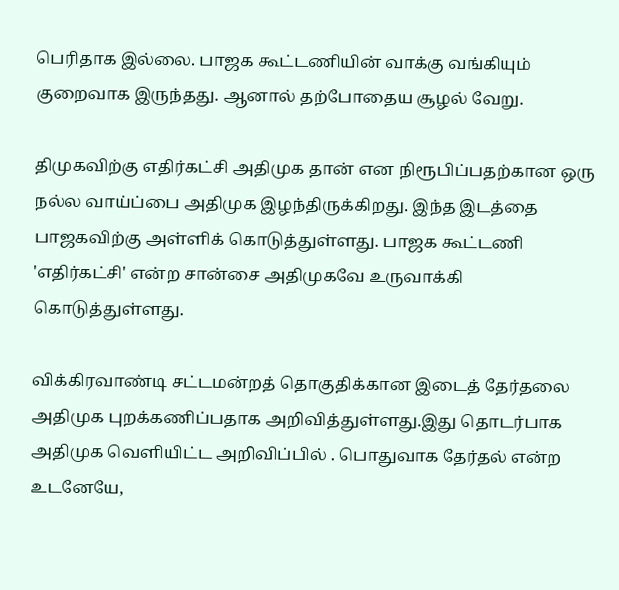பெரிதாக இல்லை. பாஜக கூட்டணியின் வாக்கு வங்கியும் குறைவாக இருந்தது. ஆனால் தற்போதைய சூழல் வேறு.

திமுகவிற்கு எதிர்கட்சி அதிமுக தான் என நிரூபிப்பதற்கான ஒரு நல்ல வாய்ப்பை அதிமுக இழந்திருக்கிறது. இந்த இடத்தை பாஜகவிற்கு அள்ளிக் கொடுத்துள்ளது. பாஜக கூட்டணி 'எதிர்கட்சி' என்ற சான்சை அதிமுகவே உருவாக்கி கொடுத்துள்ளது.

விக்கிரவாண்டி சட்டமன்றத் தொகுதிக்கான இடைத் தேர்தலை அதிமுக புறக்கணிப்பதாக அறிவித்துள்ளது.இது தொடர்பாக அதிமுக வெளியிட்ட அறிவிப்பில் . பொதுவாக தேர்தல் என்ற உடனேயே,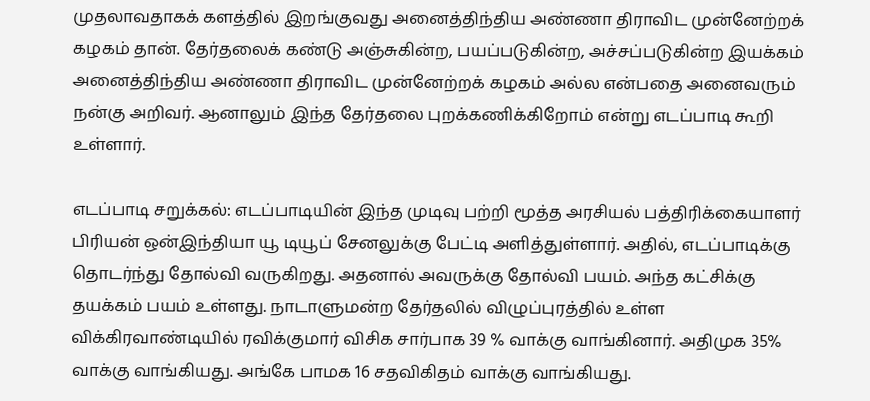முதலாவதாகக் களத்தில் இறங்குவது அனைத்திந்திய அண்ணா திராவிட முன்னேற்றக் கழகம் தான். தேர்தலைக் கண்டு அஞ்சுகின்ற, பயப்படுகின்ற, அச்சப்படுகின்ற இயக்கம் அனைத்திந்திய அண்ணா திராவிட முன்னேற்றக் கழகம் அல்ல என்பதை அனைவரும் நன்கு அறிவர். ஆனாலும் இந்த தேர்தலை புறக்கணிக்கிறோம் என்று எடப்பாடி கூறி உள்ளார்.

எடப்பாடி சறுக்கல்: எடப்பாடியின் இந்த முடிவு பற்றி மூத்த அரசியல் பத்திரிக்கையாளர் பிரியன் ஒன்இந்தியா யூ டியூப் சேனலுக்கு பேட்டி அளித்துள்ளார். அதில், எடப்பாடிக்கு தொடர்ந்து தோல்வி வருகிறது. அதனால் அவருக்கு தோல்வி பயம். அந்த கட்சிக்கு தயக்கம் பயம் உள்ளது. நாடாளுமன்ற தேர்தலில் விழுப்புரத்தில் உள்ள விக்கிரவாண்டியில் ரவிக்குமார் விசிக சார்பாக 39 % வாக்கு வாங்கினார். அதிமுக 35% வாக்கு வாங்கியது. அங்கே பாமக 16 சதவிகிதம் வாக்கு வாங்கியது.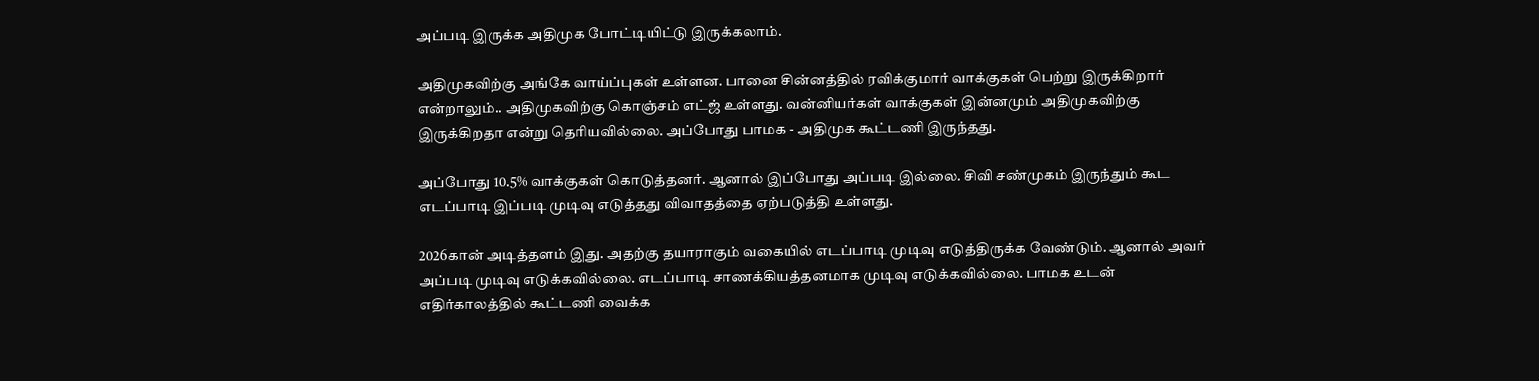அப்படி இருக்க அதிமுக போட்டியிட்டு இருக்கலாம்.

அதிமுகவிற்கு அங்கே வாய்ப்புகள் உள்ளன. பானை சின்னத்தில் ரவிக்குமார் வாக்குகள் பெற்று இருக்கிறார் என்றாலும்.. அதிமுகவிற்கு கொஞ்சம் எட்ஜ் உள்ளது. வன்னியர்கள் வாக்குகள் இன்னமும் அதிமுகவிற்கு இருக்கிறதா என்று தெரியவில்லை. அப்போது பாமக - அதிமுக கூட்டணி இருந்தது.

அப்போது 10.5% வாக்குகள் கொடுத்தனர். ஆனால் இப்போது அப்படி இல்லை. சிவி சண்முகம் இருந்தும் கூட எடப்பாடி இப்படி முடிவு எடுத்தது விவாதத்தை ஏற்படுத்தி உள்ளது.

2026கான் அடித்தளம் இது. அதற்கு தயாராகும் வகையில் எடப்பாடி முடிவு எடுத்திருக்க வேண்டும். ஆனால் அவர் அப்படி முடிவு எடுக்கவில்லை. எடப்பாடி சாணக்கியத்தனமாக முடிவு எடுக்கவில்லை. பாமக உடன் எதிர்காலத்தில் கூட்டணி வைக்க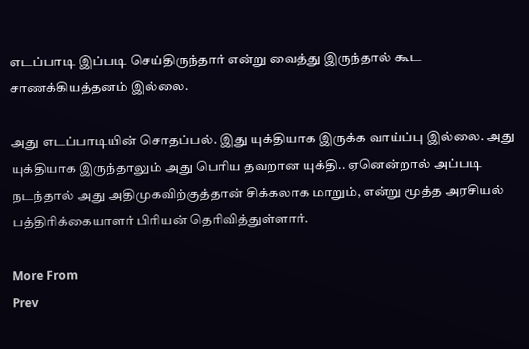எடப்பாடி இப்படி செய்திருந்தார் என்று வைத்து இருந்தால் கூட சாணக்கியத்தனம் இல்லை.

அது எடப்பாடியின் சொதப்பல். இது யுக்தியாக இருக்க வாய்ப்பு இல்லை. அது யுக்தியாக இருந்தாலும் அது பெரிய தவறான யுக்தி.. ஏனென்றால் அப்படி நடந்தால் அது அதிமுகவிற்குத்தான் சிக்கலாக மாறும், என்று மூத்த அரசியல் பத்திரிக்கையாளர் பிரியன் தெரிவித்துள்ளார்.

More From
Prev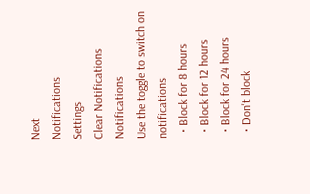Next
Notifications
Settings
Clear Notifications
Notifications
Use the toggle to switch on notifications
  • Block for 8 hours
  • Block for 12 hours
  • Block for 24 hours
  • Don't block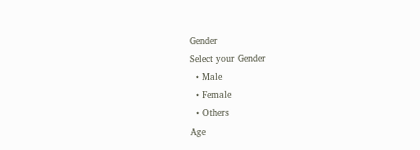Gender
Select your Gender
  • Male
  • Female
  • Others
Age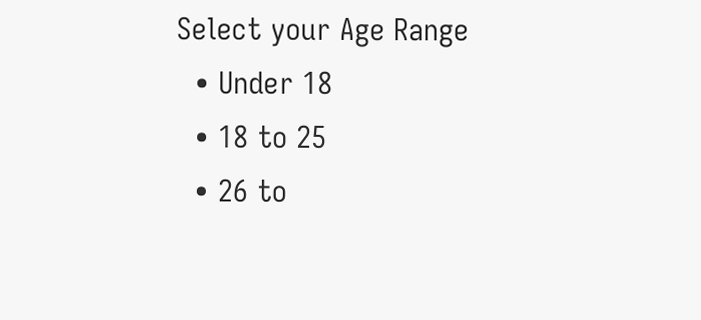Select your Age Range
  • Under 18
  • 18 to 25
  • 26 to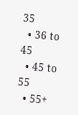35
  • 36 to 45
  • 45 to 55
  • 55+